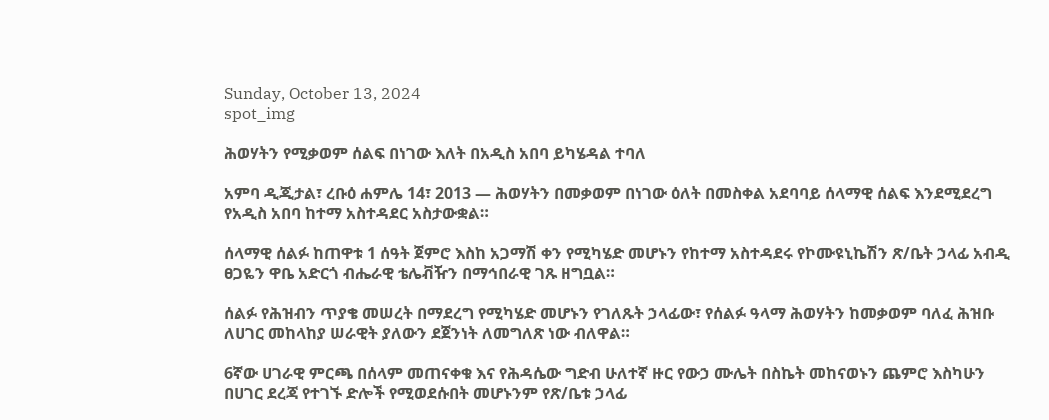Sunday, October 13, 2024
spot_img

ሕወሃትን የሚቃወም ሰልፍ በነገው እለት በአዲስ አበባ ይካሄዳል ተባለ

አምባ ዲጂታል፣ ረቡዕ ሐምሌ 14፣ 2013 ― ሕወሃትን በመቃወም በነገው ዕለት በመስቀል አደባባይ ሰላማዊ ሰልፍ እንደሚደረግ የአዲስ አበባ ከተማ አስተዳደር አስታውቋል።

ሰላማዊ ሰልፉ ከጠዋቱ 1 ሰዓት ጀምሮ እስከ አጋማሽ ቀን የሚካሄድ መሆኑን የከተማ አስተዳደሩ የኮሙዩኒኬሽን ጽ/ቤት ኃላፊ አብዲ ፀጋዬን ዋቤ አድርጎ ብሔራዊ ቴሌቭዥን በማኅበራዊ ገጹ ዘግቧል።

ሰልፉ የሕዝብን ጥያቄ መሠረት በማደረግ የሚካሄድ መሆኑን የገለጹት ኃላፊው፣ የሰልፉ ዓላማ ሕወሃትን ከመቃወም ባለፈ ሕዝቡ ለሀገር መከላከያ ሠራዊት ያለውን ደጀንነት ለመግለጽ ነው ብለዋል።

6ኛው ሀገራዊ ምርጫ በሰላም መጠናቀቁ እና የሕዳሴው ግድብ ሁለተኛ ዙር የውኃ ሙሌት በስኬት መከናወኑን ጨምሮ እስካሁን በሀገር ደረጃ የተገኙ ድሎች የሚወደሱበት መሆኑንም የጽ/ቤቱ ኃላፊ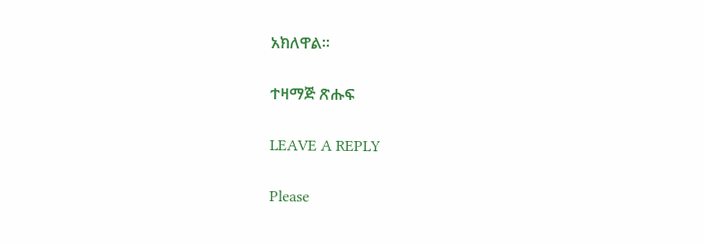አክለዋል።

ተዛማጅ ጽሑፍ

LEAVE A REPLY

Please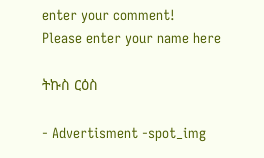enter your comment!
Please enter your name here

ትኩስ ርዕስ

- Advertisment -spot_img